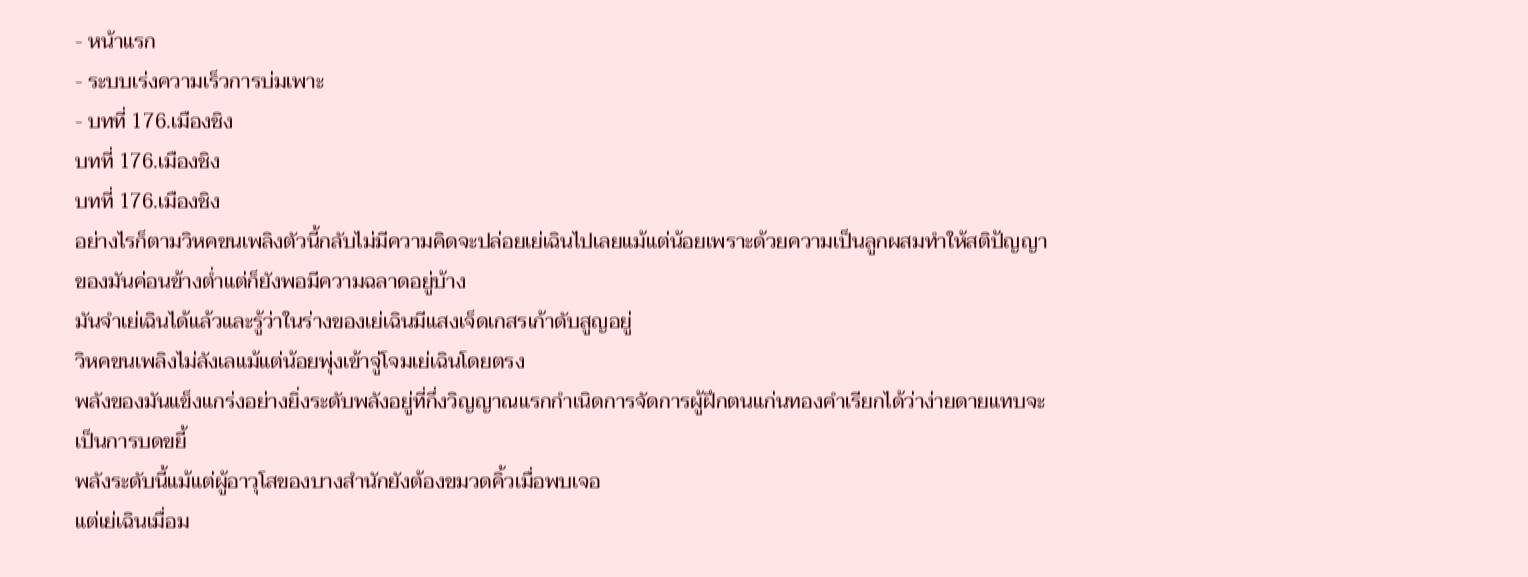- หน้าแรก
- ระบบเร่งความเร็วการบ่มเพาะ
- บทที่ 176.เมืองชิง
บทที่ 176.เมืองชิง
บทที่ 176.เมืองชิง
อย่างไรก็ตามวิหคขนเพลิงตัวนี้กลับไม่มีความคิดจะปล่อยเย่เฉินไปเลยแม้แต่น้อยเพราะด้วยความเป็นลูกผสมทำให้สติปัญญาของมันค่อนข้างต่ำแต่ก็ยังพอมีความฉลาดอยู่บ้าง
มันจำเย่เฉินได้แล้วและรู้ว่าในร่างของเย่เฉินมีแสงเจ็ดเกสรเก้าดับสูญอยู่
วิหคขนเพลิงไม่ลังเลแม้แต่น้อยพุ่งเข้าจู่โจมเย่เฉินโดยตรง
พลังของมันแข็งแกร่งอย่างยิ่งระดับพลังอยู่ที่กึ่งวิญญาณแรกกำเนิดการจัดการผู้ฝึกตนแก่นทองคำเรียกได้ว่าง่ายดายแทบจะเป็นการบดขยี้
พลังระดับนี้แม้แต่ผู้อาวุโสของบางสำนักยังต้องขมวดคิ้วเมื่อพบเจอ
แต่เย่เฉินเมื่อม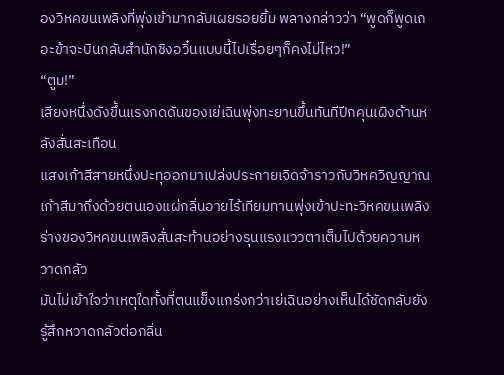องวิหคขนเพลิงที่พุ่งเข้ามากลับเผยรอยยิ้ม พลางกล่าวว่า “พูดก็พูดเถอะข้าจะบินกลับสำนักชิงอวิ๋นแบบนี้ไปเรื่อยๆก็คงไม่ไหว!”
“ตูม!”
เสียงหนึ่งดังขึ้นแรงกดดันของเย่เฉินพุ่งทะยานขึ้นทันทีปีกคุนเผิงด้านหลังสั่นสะเทือน
แสงเก้าสีสายหนึ่งปะทุออกมาเปล่งประกายเจิดจ้าราวกับวิหควิญญาณเก้าสีมาถึงด้วยตนเองแผ่กลิ่นอายไร้เทียมทานพุ่งเข้าปะทะวิหคขนเพลิง
ร่างของวิหคขนเพลิงสั่นสะท้านอย่างรุนแรงแววตาเต็มไปด้วยความหวาดกลัว
มันไม่เข้าใจว่าเหตุใดทั้งที่ตนแข็งแกร่งกว่าเย่เฉินอย่างเห็นได้ชัดกลับยังรู้สึกหวาดกลัวต่อกลิ่น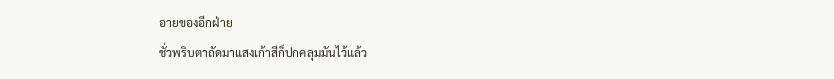อายของอีกฝ่าย
ชั่วพริบตาถัดมาแสงเก้าสีก็ปกคลุมมันไว้แล้ว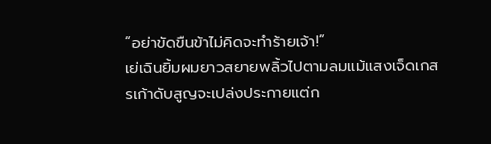“อย่าขัดขืนข้าไม่คิดจะทำร้ายเจ้า!”
เย่เฉินยิ้มผมยาวสยายพลิ้วไปตามลมแม้แสงเจ็ดเกสรเก้าดับสูญจะเปล่งประกายแต่ก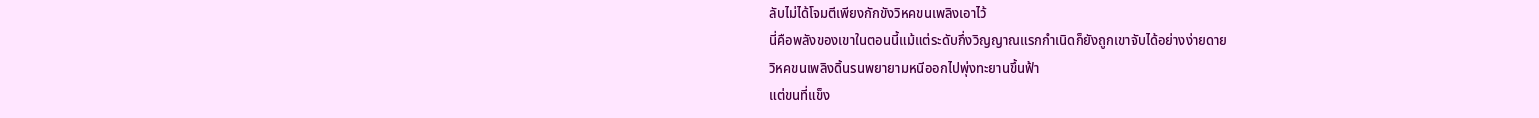ลับไม่ได้โจมตีเพียงกักขังวิหคขนเพลิงเอาไว้
นี่คือพลังของเขาในตอนนี้แม้แต่ระดับกึ่งวิญญาณแรกกำเนิดก็ยังถูกเขาจับได้อย่างง่ายดาย
วิหคขนเพลิงดิ้นรนพยายามหนีออกไปพุ่งทะยานขึ้นฟ้า
แต่ขนที่แข็ง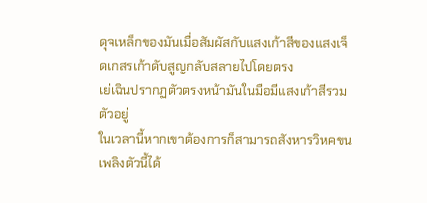ดุจเหล็กของมันเมื่อสัมผัสกับแสงเก้าสีของแสงเจ็ดเกสรเก้าดับสูญกลับสลายไปโดยตรง
เย่เฉินปรากฏตัวตรงหน้ามันในมือมีแสงเก้าสีรวมตัวอยู่
ในเวลานี้หากเขาต้องการก็สามารถสังหารวิหคขนเพลิงตัวนี้ได้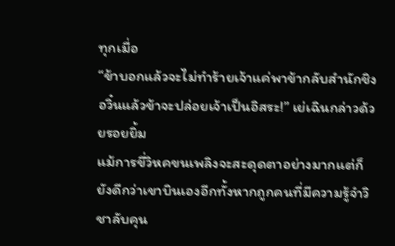ทุกเมื่อ
“ข้าบอกแล้วจะไม่ทำร้ายเจ้าแค่พาข้ากลับสำนักชิงอวิ๋นแล้วข้าจะปล่อยเจ้าเป็นอิสระ!” เย่เฉินกล่าวด้วยรอยยิ้ม
แม้การขี่วิหคขนเพลิงจะสะดุดตาอย่างมากแต่ก็ยังดีกว่าเขาบินเองอีกทั้งหากถูกคนที่มีความรู้จำวิชาลับคุน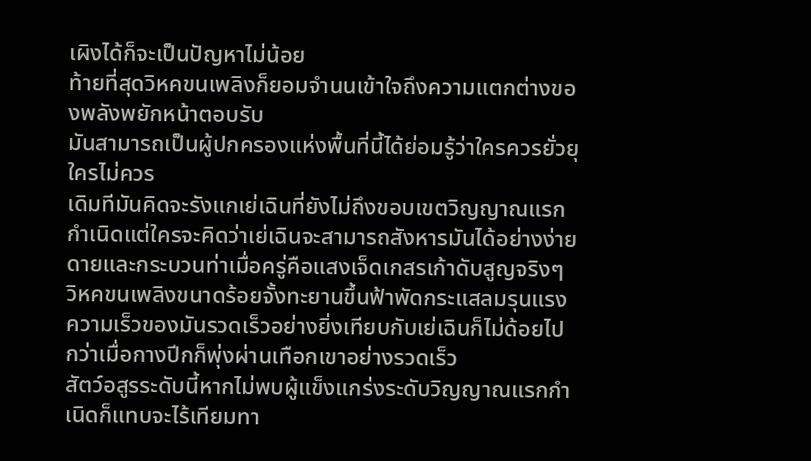เผิงได้ก็จะเป็นปัญหาไม่น้อย
ท้ายที่สุดวิหคขนเพลิงก็ยอมจำนนเข้าใจถึงความแตกต่างของพลังพยักหน้าตอบรับ
มันสามารถเป็นผู้ปกครองแห่งพื้นที่นี้ได้ย่อมรู้ว่าใครควรยั่วยุใครไม่ควร
เดิมทีมันคิดจะรังแกเย่เฉินที่ยังไม่ถึงขอบเขตวิญญาณแรกกำเนิดแต่ใครจะคิดว่าเย่เฉินจะสามารถสังหารมันได้อย่างง่ายดายและกระบวนท่าเมื่อครู่คือแสงเจ็ดเกสรเก้าดับสูญจริงๆ
วิหคขนเพลิงขนาดร้อยจั้งทะยานขึ้นฟ้าพัดกระแสลมรุนแรง
ความเร็วของมันรวดเร็วอย่างยิ่งเทียบกับเย่เฉินก็ไม่ด้อยไปกว่าเมื่อกางปีกก็พุ่งผ่านเทือกเขาอย่างรวดเร็ว
สัตว์อสูรระดับนี้หากไม่พบผู้แข็งแกร่งระดับวิญญาณแรกกำเนิดก็แทบจะไร้เทียมทา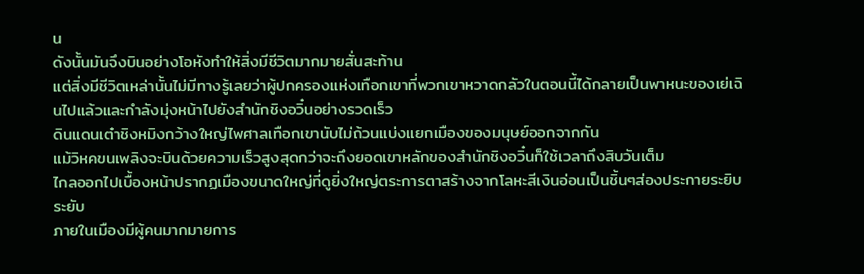น
ดังนั้นมันจึงบินอย่างโอหังทำให้สิ่งมีชีวิตมากมายสั่นสะท้าน
แต่สิ่งมีชีวิตเหล่านั้นไม่มีทางรู้เลยว่าผู้ปกครองแห่งเทือกเขาที่พวกเขาหวาดกลัวในตอนนี้ได้กลายเป็นพาหนะของเย่เฉินไปแล้วและกำลังมุ่งหน้าไปยังสำนักชิงอวิ๋นอย่างรวดเร็ว
ดินแดนเต๋าชิงหมิงกว้างใหญ่ไพศาลเทือกเขานับไม่ถ้วนแบ่งแยกเมืองของมนุษย์ออกจากกัน
แม้วิหคขนเพลิงจะบินด้วยความเร็วสูงสุดกว่าจะถึงยอดเขาหลักของสำนักชิงอวิ๋นก็ใช้เวลาถึงสิบวันเต็ม
ไกลออกไปเบื้องหน้าปรากฏเมืองขนาดใหญ่ที่ดูยิ่งใหญ่ตระการตาสร้างจากโลหะสีเงินอ่อนเป็นชิ้นๆส่องประกายระยิบระยับ
ภายในเมืองมีผู้คนมากมายการ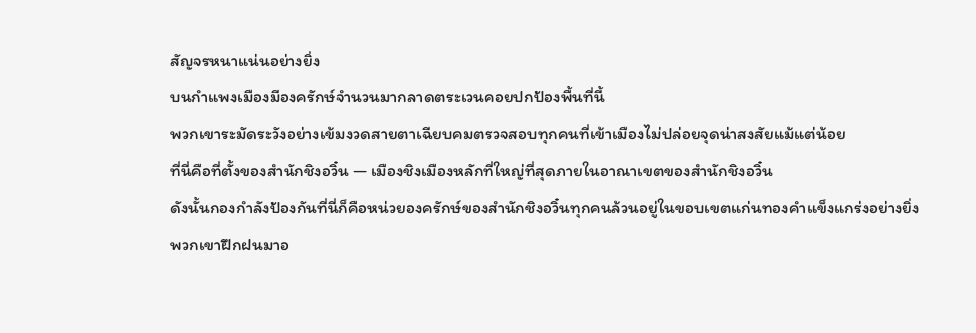สัญจรหนาแน่นอย่างยิ่ง
บนกำแพงเมืองมีองครักษ์จำนวนมากลาดตระเวนคอยปกป้องพื้นที่นี้
พวกเขาระมัดระวังอย่างเข้มงวดสายตาเฉียบคมตรวจสอบทุกคนที่เข้าเมืองไม่ปล่อยจุดน่าสงสัยแม้แต่น้อย
ที่นี่คือที่ตั้งของสำนักชิงอวิ๋น — เมืองชิงเมืองหลักที่ใหญ่ที่สุดภายในอาณาเขตของสำนักชิงอวิ๋น
ดังนั้นกองกำลังป้องกันที่นี่ก็คือหน่วยองครักษ์ของสำนักชิงอวิ๋นทุกคนล้วนอยู่ในขอบเขตแก่นทองคำแข็งแกร่งอย่างยิ่ง
พวกเขาฝึกฝนมาอ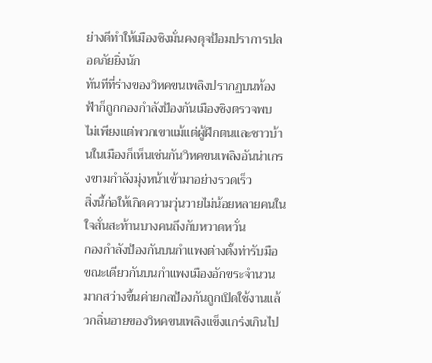ย่างดีทำให้เมืองชิงมั่นคงดุจป้อมปราการปลอดภัยยิ่งนัก
ทันทีที่ร่างของวิหคขนเพลิงปรากฏบนท้องฟ้าก็ถูกกองกำลังป้องกันเมืองชิงตรวจพบ
ไม่เพียงแต่พวกเขาแม้แต่ผู้ฝึกตนและชาวบ้านในเมืองก็เห็นเช่นกันวิหคขนเพลิงอันน่าเกรงขามกำลังมุ่งหน้าเข้ามาอย่างรวดเร็ว
สิ่งนี้ก่อให้เกิดความวุ่นวายไม่น้อยหลายคนในใจสั่นสะท้านบางคนถึงกับหวาดหวั่น
กองกำลังป้องกันบนกำแพงต่างตั้งท่ารับมือ
ขณะเดียวกันบนกำแพงเมืองอักขระจำนวนมากสว่างขึ้นค่ายกลป้องกันถูกเปิดใช้งานแล้วกลิ่นอายของวิหคขนเพลิงแข็งแกร่งเกินไป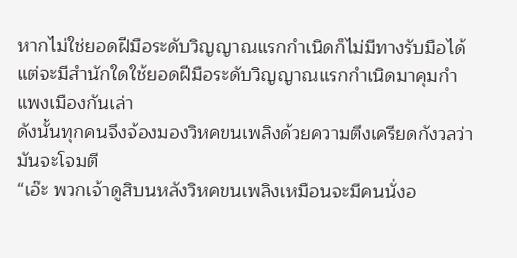หากไม่ใช่ยอดฝีมือระดับวิญญาณแรกกำเนิดก็ไม่มีทางรับมือได้
แต่จะมีสำนักใดใช้ยอดฝีมือระดับวิญญาณแรกกำเนิดมาคุมกำแพงเมืองกันเล่า
ดังนั้นทุกคนจึงจ้องมองวิหคขนเพลิงด้วยความตึงเครียดกังวลว่ามันจะโจมตี
“เอ๊ะ พวกเจ้าดูสิบนหลังวิหคขนเพลิงเหมือนจะมีคนนั่งอ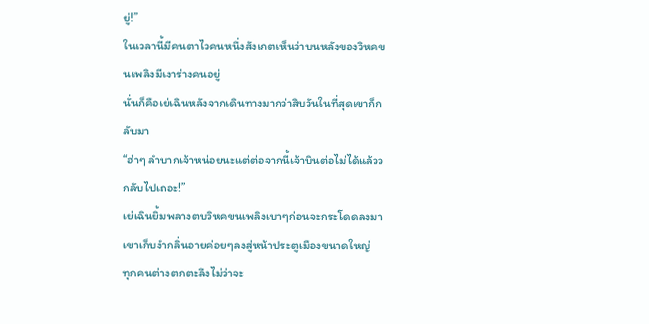ยู่!”
ในเวลานี้มีคนตาไวคนหนึ่งสังเกตเห็นว่าบนหลังของวิหคขนเพลิงมีเงาร่างคนอยู่
นั่นก็คือเย่เฉินหลังจากเดินทางมากว่าสิบวันในที่สุดเขาก็กลับมา
“ฮ่าๆ ลำบากเจ้าหน่อยนะแต่ต่อจากนี้เจ้าบินต่อไม่ได้แล้ววกลับไปเถอะ!”
เย่เฉินยิ้มพลางตบวิหคขนเพลิงเบาๆก่อนจะกระโดดลงมา
เขาเก็บงำกลิ่นอายค่อยๆลงสู่หน้าประตูเมืองขนาดใหญ่
ทุกคนต่างตกตะลึงไม่ว่าจะ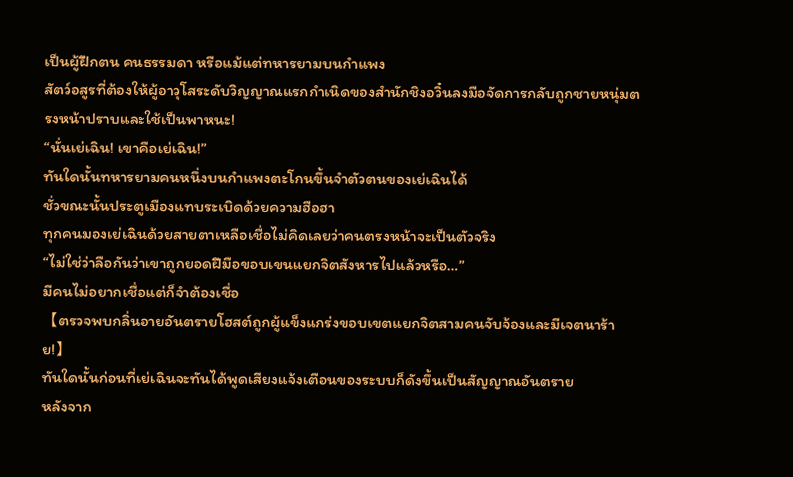เป็นผู้ฝึกตน คนธรรมดา หรือแม้แต่ทหารยามบนกำแพง
สัตว์อสูรที่ต้องให้ผู้อาวุโสระดับวิญญาณแรกกำเนิดของสำนักชิงอวิ๋นลงมือจัดการกลับถูกชายหนุ่มตรงหน้าปราบและใช้เป็นพาหนะ!
“นั่นเย่เฉิน! เขาคือเย่เฉิน!”
ทันใดนั้นทหารยามคนหนึ่งบนกำแพงตะโกนขึ้นจำตัวตนของเย่เฉินได้
ชั่วขณะนั้นประตูเมืองแทบระเบิดด้วยความฮือฮา
ทุกคนมองเย่เฉินด้วยสายตาเหลือเชื่อไม่คิดเลยว่าคนตรงหน้าจะเป็นตัวจริง
“ไม่ใช่ว่าลือกันว่าเขาถูกยอดฝีมือขอบเขนแยกจิตสังหารไปแล้วหรือ…”
มีคนไม่อยากเชื่อแต่ก็จำต้องเชื่อ
【ตรวจพบกลิ่นอายอันตรายโฮสต์ถูกผู้แข็งแกร่งขอบเขตแยกจิตสามคนจับจ้องและมีเจตนาร้าย!】
ทันใดนั้นก่อนที่เย่เฉินจะทันได้พูดเสียงแจ้งเตือนของระบบก็ดังขึ้นเป็นสัญญาณอันตราย
หลังจาก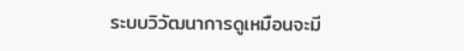ระบบวิวัฒนาการดูเหมือนจะมี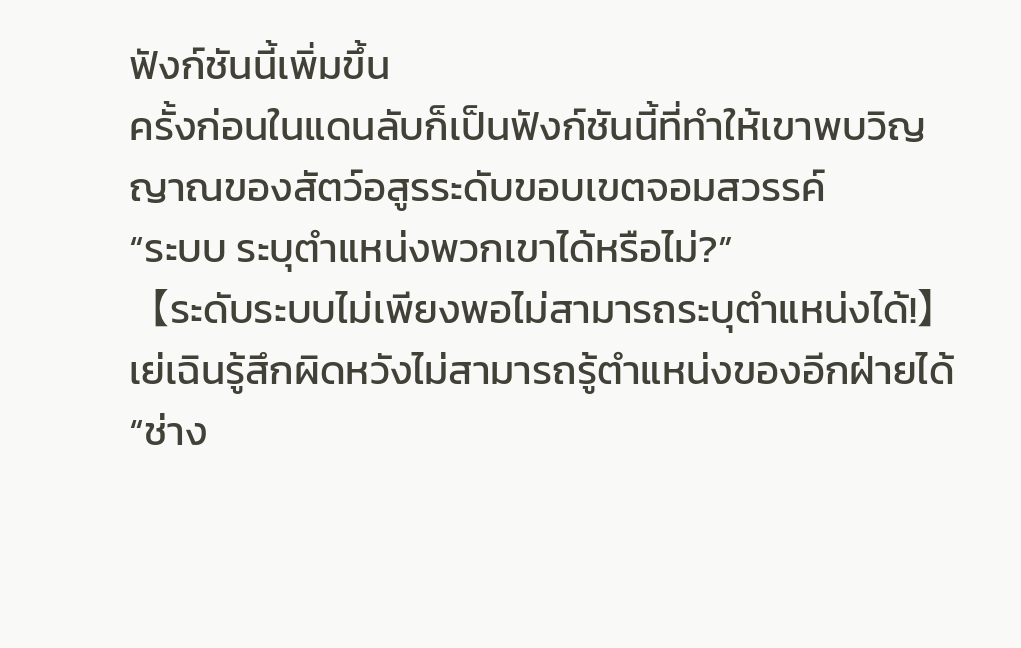ฟังก์ชันนี้เพิ่มขึ้น
ครั้งก่อนในแดนลับก็เป็นฟังก์ชันนี้ที่ทำให้เขาพบวิญญาณของสัตว์อสูรระดับขอบเขตจอมสวรรค์
“ระบบ ระบุตำแหน่งพวกเขาได้หรือไม่?”
【ระดับระบบไม่เพียงพอไม่สามารถระบุตำแหน่งได้!】
เย่เฉินรู้สึกผิดหวังไม่สามารถรู้ตำแหน่งของอีกฝ่ายได้
“ช่าง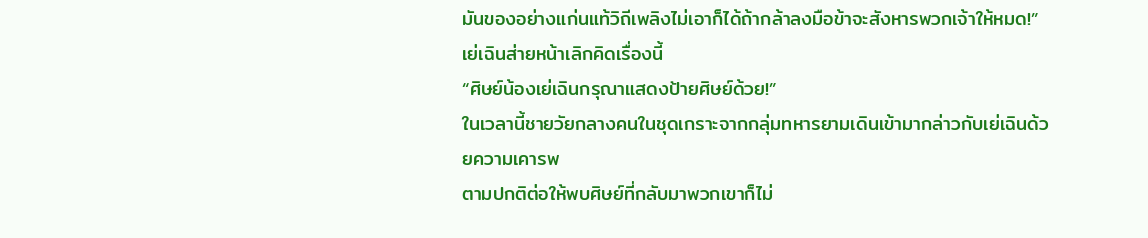มันของอย่างแก่นแท้วิถีเพลิงไม่เอาก็ได้ถ้ากล้าลงมือข้าจะสังหารพวกเจ้าให้หมด!”
เย่เฉินส่ายหน้าเลิกคิดเรื่องนี้
“ศิษย์น้องเย่เฉินกรุณาแสดงป้ายศิษย์ด้วย!”
ในเวลานี้ชายวัยกลางคนในชุดเกราะจากกลุ่มทหารยามเดินเข้ามากล่าวกับเย่เฉินด้วยความเคารพ
ตามปกติต่อให้พบศิษย์ที่กลับมาพวกเขาก็ไม่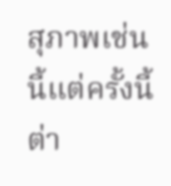สุภาพเช่นนี้แต่ครั้งนี้ต่า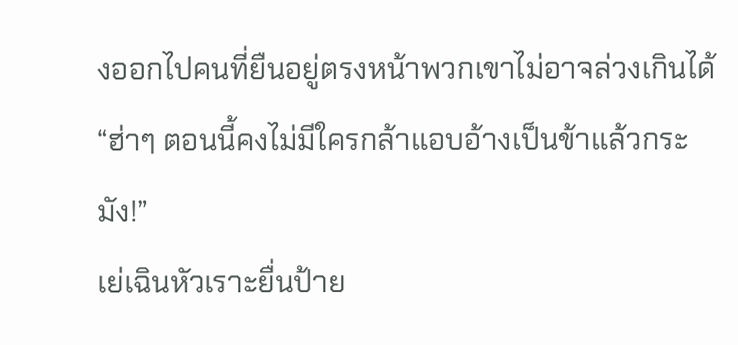งออกไปคนที่ยืนอยู่ตรงหน้าพวกเขาไม่อาจล่วงเกินได้
“ฮ่าๆ ตอนนี้คงไม่มีใครกล้าแอบอ้างเป็นข้าแล้วกระมัง!”
เย่เฉินหัวเราะยื่นป้าย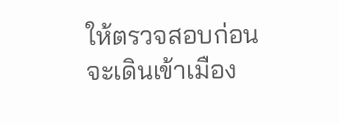ให้ตรวจสอบก่อนจะเดินเข้าเมือง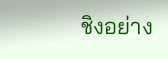ชิงอย่าง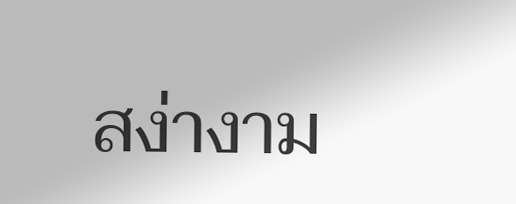สง่างาม